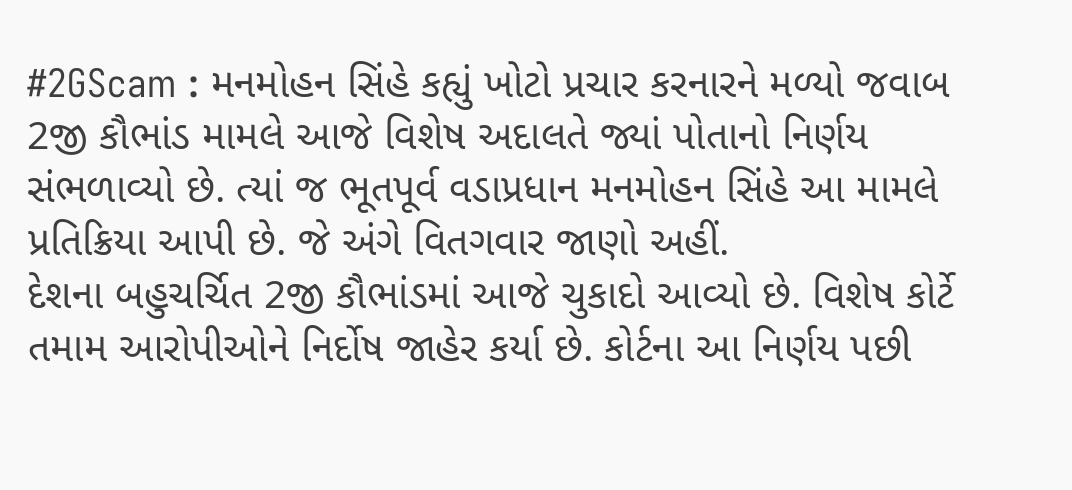#2GScam : મનમોહન સિંહે કહ્યું ખોટો પ્રચાર કરનારને મળ્યો જવાબ
2જી કૌભાંડ મામલે આજે વિશેષ અદાલતે જ્યાં પોતાનો નિર્ણય સંભળાવ્યો છે. ત્યાં જ ભૂતપૂર્વ વડાપ્રધાન મનમોહન સિંહે આ મામલે પ્રતિક્રિયા આપી છે. જે અંગે વિતગવાર જાણો અહીં.
દેશના બહુચર્ચિત 2જી કૌભાંડમાં આજે ચુકાદો આવ્યો છે. વિશેષ કોર્ટે તમામ આરોપીઓને નિર્દોષ જાહેર કર્યા છે. કોર્ટના આ નિર્ણય પછી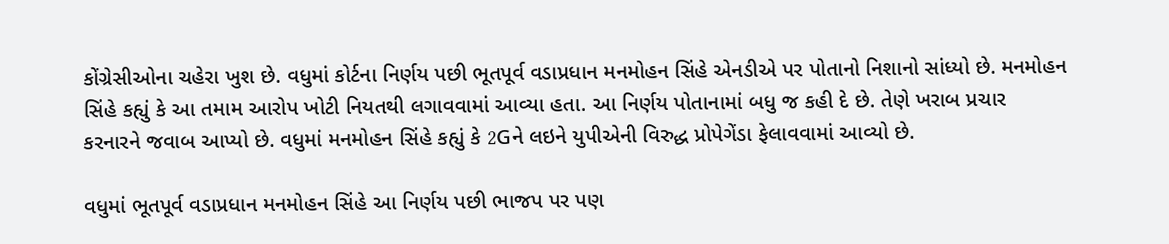કોંગ્રેસીઓના ચહેરા ખુશ છે. વધુમાં કોર્ટના નિર્ણય પછી ભૂતપૂર્વ વડાપ્રધાન મનમોહન સિંહે એનડીએ પર પોતાનો નિશાનો સાંધ્યો છે. મનમોહન સિંહે કહ્યું કે આ તમામ આરોપ ખોટી નિયતથી લગાવવામાં આવ્યા હતા. આ નિર્ણય પોતાનામાં બધુ જ કહી દે છે. તેણે ખરાબ પ્રચાર કરનારને જવાબ આપ્યો છે. વધુમાં મનમોહન સિંહે કહ્યું કે 2Gને લઇને યુપીએની વિરુદ્ધ પ્રોપેગેંડા ફેલાવવામાં આવ્યો છે.

વધુમાં ભૂતપૂર્વ વડાપ્રધાન મનમોહન સિંહે આ નિર્ણય પછી ભાજપ પર પણ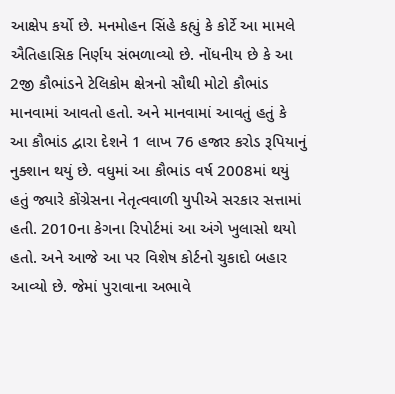આક્ષેપ કર્યો છે. મનમોહન સિંહે કહ્યું કે કોર્ટે આ મામલે ઐતિહાસિક નિર્ણય સંભળાવ્યો છે. નોંધનીય છે કે આ 2જી કૌભાંડને ટેલિકોમ ક્ષેત્રનો સૌથી મોટો કૌભાંડ માનવામાં આવતો હતો. અને માનવામાં આવતું હતું કે આ કૌભાંડ દ્વારા દેશને 1 લાખ 76 હજાર કરોડ રૂપિયાનું નુક્શાન થયું છે. વધુમાં આ કૌભાંડ વર્ષ 2008માં થયું હતું જ્યારે કોંગ્રેસના નેતૃત્વવાળી યુપીએ સરકાર સત્તામાં હતી. 2010ના કેગના રિપોર્ટમાં આ અંગે ખુલાસો થયો હતો. અને આજે આ પર વિશેષ કોર્ટનો ચુકાદો બહાર આવ્યો છે. જેમાં પુરાવાના અભાવે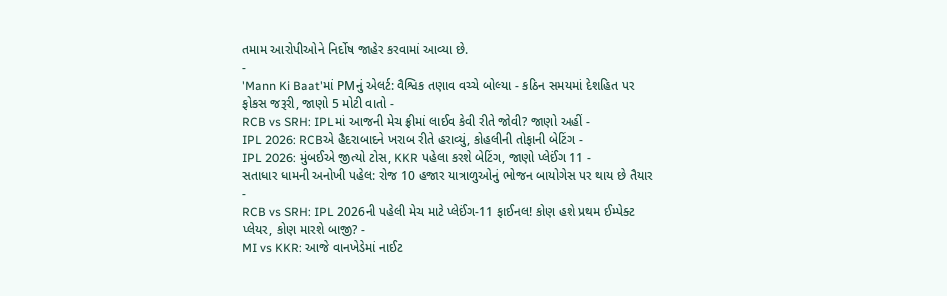તમામ આરોપીઓને નિર્દોષ જાહેર કરવામાં આવ્યા છે.
-
'Mann Ki Baat'માં PMનું એલર્ટ: વૈશ્વિક તણાવ વચ્ચે બોલ્યા - કઠિન સમયમાં દેશહિત પર ફોકસ જરૂરી, જાણો 5 મોટી વાતો -
RCB vs SRH: IPLમાં આજની મેચ ફ્રીમાં લાઈવ કેવી રીતે જોવી? જાણો અહીં -
IPL 2026: RCBએ હૈદરાબાદને ખરાબ રીતે હરાવ્યું, કોહલીની તોફાની બેટિંગ -
IPL 2026: મુંબઈએ જીત્યો ટોસ, KKR પહેલા કરશે બેટિંગ, જાણો પ્લેઈંગ 11 -
સતાધાર ધામની અનોખી પહેલ: રોજ 10 હજાર યાત્રાળુઓનું ભોજન બાયોગેસ પર થાય છે તૈયાર -
RCB vs SRH: IPL 2026ની પહેલી મેચ માટે પ્લેઈંગ-11 ફાઈનલ! કોણ હશે પ્રથમ ઈમ્પેક્ટ પ્લેયર, કોણ મારશે બાજી? -
MI vs KKR: આજે વાનખેડેમાં નાઈટ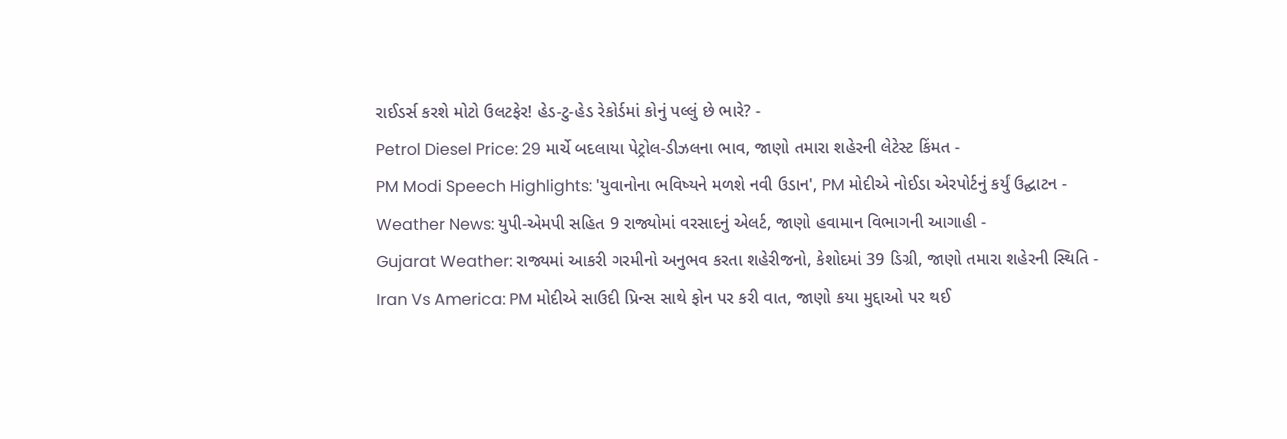રાઈડર્સ કરશે મોટો ઉલટફેર! હેડ-ટુ-હેડ રેકોર્ડમાં કોનું પલ્લું છે ભારે? -
Petrol Diesel Price: 29 માર્ચે બદલાયા પેટ્રોલ-ડીઝલના ભાવ, જાણો તમારા શહેરની લેટેસ્ટ કિંમત -
PM Modi Speech Highlights: 'યુવાનોના ભવિષ્યને મળશે નવી ઉડાન', PM મોદીએ નોઈડા એરપોર્ટનું કર્યું ઉદ્ઘાટન -
Weather News: યુપી-એમપી સહિત 9 રાજ્યોમાં વરસાદનું એલર્ટ, જાણો હવામાન વિભાગની આગાહી -
Gujarat Weather: રાજ્યમાં આકરી ગરમીનો અનુભવ કરતા શહેરીજનો, કેશોદમાં 39 ડિગ્રી, જાણો તમારા શહેરની સ્થિતિ -
Iran Vs America: PM મોદીએ સાઉદી પ્રિન્સ સાથે ફોન પર કરી વાત, જાણો કયા મુદ્દાઓ પર થઈ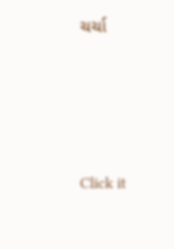ચર્ચા






Click it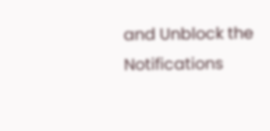and Unblock the Notifications